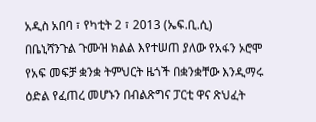አዲስ አበባ ፣ የካቲት 2 ፣ 2013 (ኤፍ.ቢ.ሲ) በቤኒሻንጉል ጉሙዝ ክልል እየተሠጠ ያለው የአፋን ኦሮሞ የአፍ መፍቻ ቋንቋ ትምህርት ዜጎች በቋንቋቸው እንዲማሩ ዕድል የፈጠረ መሆኑን በብልጽግና ፓርቲ ዋና ጽህፈት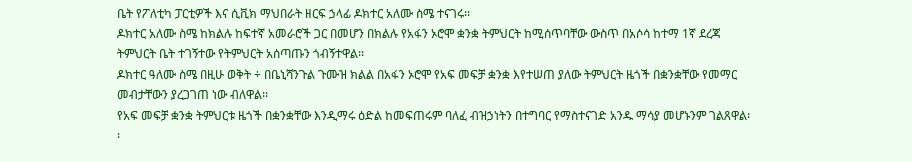ቤት የፖለቲካ ፓርቲዎች እና ሲቪክ ማህበራት ዘርፍ ኃላፊ ዶክተር አለሙ ስሜ ተናገሩ፡፡
ዶክተር አለሙ ስሜ ከክልሉ ከፍተኛ አመራሮች ጋር በመሆን በክልሉ የአፋን ኦሮሞ ቋንቋ ትምህርት ከሚሰጥባቸው ውስጥ በአሶሳ ከተማ 1ኛ ደረጃ ትምህርት ቤት ተገኝተው የትምህርት አሰጣጡን ጎብኝተዋል፡፡
ዶክተር ዓለሙ ስሜ በዚሁ ወቅት ÷ በቤኒሻንጉል ጉሙዝ ክልል በአፋን ኦሮሞ የአፍ መፍቻ ቋንቋ እየተሠጠ ያለው ትምህርት ዜጎች በቋንቋቸው የመማር መብታቸውን ያረጋገጠ ነው ብለዋል፡፡
የአፍ መፍቻ ቋንቋ ትምህርቱ ዜጎች በቋንቋቸው እንዲማሩ ዕድል ከመፍጠሩም ባለፈ ብዝኃነትን በተግባር የማስተናገድ አንዱ ማሳያ መሆኑንም ገልጸዋል፡፡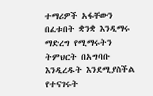ተማሪዎች አፋቸውን በፈቱበት ቋንቋ እንዲማሩ ማድረግ የሚማሩትን ትምህርት በአግባቡ እንዲረዱት እንደሚያስችል የተናገሩት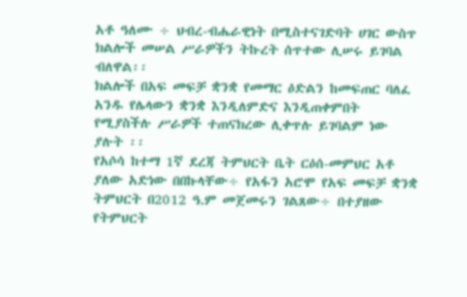አቶ ዓለሙ ÷ ህብረ-ብሔራዊነት በሚስተናገድባት ሀገር ውስጥ ክልሎች መሠል ሥራዎችን ትኩረት ሰጥተው ሊሠሩ ይገባል ብለዋል፡፡
ክልሎች በአፍ መፍቻ ቋንቋ የመማር ዕድልን ከመፍጠር ባለፈ አንዱ የሌላውን ቋንቋ እንዲለምድና እንዲጠቀምበት የሚያስችሉ ሥራዎች ተጠናክረው ሊቀጥሉ ይገባልም ነው ያሉት ፡፡
የአሶሳ ከተማ 1ኛ ደረጃ ትምህርት ቤት ርዕሰ-መምህር አቶ ያለው አድነው በበኩላቸው÷ የአፋን አሮሞ የአፍ መፍቻ ቋንቋ ትምህርት በ2012 ዓ.ም መጀመሩን ገልጸው÷ በተያዘው የትምህርት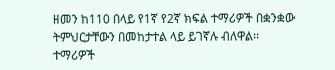ዘመን ከ110 በላይ የ1ኛ የ2ኛ ክፍል ተማሪዎች በቋንቋው ትምህርታቸውን በመከታተል ላይ ይገኛሉ ብለዋል፡፡
ተማሪዎች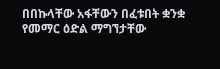በበኩላቸው አፋቸውን በፈቱበት ቋንቋ የመማር ዕድል ማግኘታቸው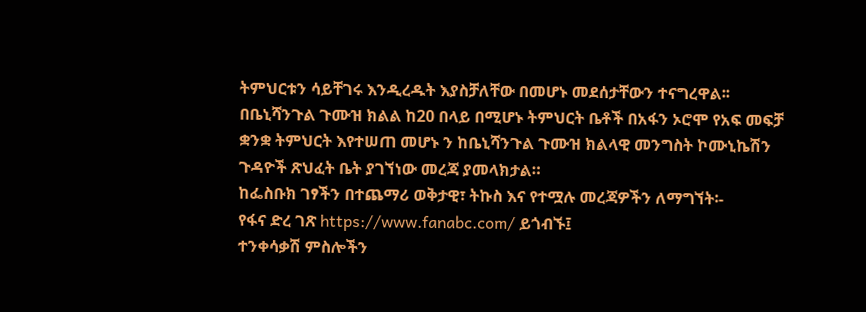ትምህርቱን ሳይቸገሩ እንዲረዱት እያስቻለቸው በመሆኑ መደሰታቸውን ተናግረዋል፡፡
በቤኒሻንጉል ጉሙዝ ክልል ከ20 በላይ በሚሆኑ ትምህርት ቤቶች በአፋን ኦሮሞ የአፍ መፍቻ ቋንቋ ትምህርት እየተሠጠ መሆኑ ን ከቤኒሻንጉል ጉሙዝ ክልላዊ መንግስት ኮሙኒኬሽን ጉዳዮች ጽህፈት ቤት ያገኘነው መረጃ ያመላክታል።
ከፌስቡክ ገፃችን በተጨማሪ ወቅታዊ፣ ትኩስ እና የተሟሉ መረጃዎችን ለማግኘት፡-
የፋና ድረ ገጽ https://www.fanabc.com/ ይጎብኙ፤
ተንቀሳቃሽ ምስሎችን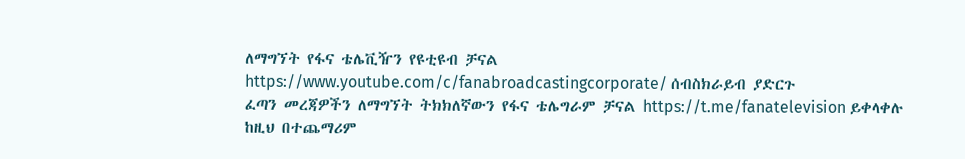ለማግኘት የፋና ቴሌቪዥን የዩቲዩብ ቻናል https://www.youtube.com/c/fanabroadcastingcorporate/ ሰብስክራይብ ያድርጉ
ፈጣን መረጃዎችን ለማግኘት ትክክለኛውን የፋና ቴሌግራም ቻናል https://t.me/fanatelevision ይቀላቀሉ
ከዚህ በተጨማሪም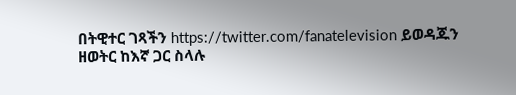በትዊተር ገጻችን https://twitter.com/fanatelevision ይወዳጁን
ዘወትር ከእኛ ጋር ስላሉ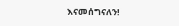እናመሰግናለን!